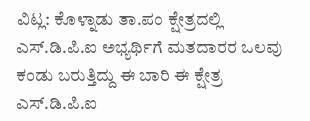ವಿಟ್ಲ: ಕೊಳ್ನಾಡು ತಾ.ಪಂ ಕ್ಷೇತ್ರದಲ್ಲಿ ಎಸ್.ಡಿ.ಪಿ.ಐ ಅಭ್ಯರ್ಥಿಗೆ ಮತದಾರರ ಒಲವು ಕಂಡು ಬರುತ್ತಿದ್ದು ಈ ಬಾರಿ ಈ ಕ್ಷೇತ್ರ ಎಸ್.ಡಿ.ಪಿ.ಐ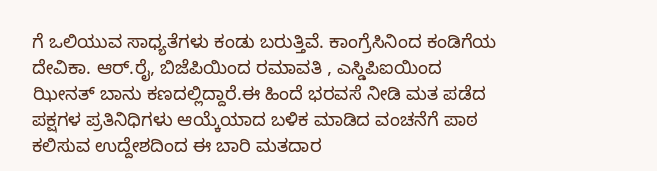ಗೆ ಒಲಿಯುವ ಸಾಧ್ಯತೆಗಳು ಕಂಡು ಬರುತ್ತಿವೆ. ಕಾಂಗ್ರೆಸಿನಿಂದ ಕಂಡಿಗೆಯ ದೇವಿಕಾ. ಆರ್.ರೈ, ಬಿಜೆಪಿಯಿಂದ ರಮಾವತಿ , ಎಸ್ಡಿಪಿಐಯಿಂದ ಝೀನತ್ ಬಾನು ಕಣದಲ್ಲಿದ್ದಾರೆ.ಈ ಹಿಂದೆ ಭರವಸೆ ನೀಡಿ ಮತ ಪಡೆದ ಪಕ್ಷಗಳ ಪ್ರತಿನಿಧಿಗಳು ಆಯ್ಕೆಯಾದ ಬಳಿಕ ಮಾಡಿದ ವಂಚನೆಗೆ ಪಾಠ ಕಲಿಸುವ ಉದ್ದೇಶದಿಂದ ಈ ಬಾರಿ ಮತದಾರ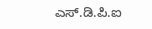ಎಸ್.ಡಿ.ಪಿ.ಐ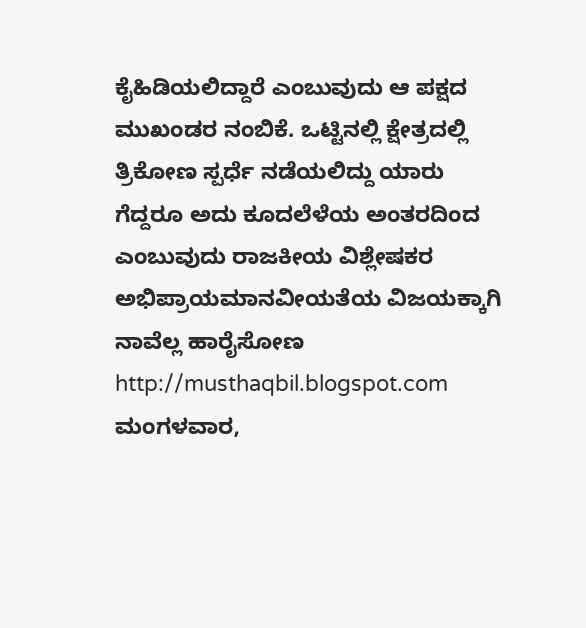ಕೈಹಿಡಿಯಲಿದ್ದಾರೆ ಎಂಬುವುದು ಆ ಪಕ್ಷದ ಮುಖಂಡರ ನಂಬಿಕೆ. ಒಟ್ಟಿನಲ್ಲಿ ಕ್ಷೇತ್ರದಲ್ಲಿ ತ್ರಿಕೋಣ ಸ್ಪರ್ಧೆ ನಡೆಯಲಿದ್ದು ಯಾರು ಗೆದ್ದರೂ ಅದು ಕೂದಲೆಳೆಯ ಅಂತರದಿಂದ ಎಂಬುವುದು ರಾಜಕೀಯ ವಿಶ್ಲೇಷಕರ ಅಭಿಪ್ರಾಯಮಾನವೀಯತೆಯ ವಿಜಯಕ್ಕಾಗಿ ನಾವೆಲ್ಲ ಹಾರೈಸೋಣ http://musthaqbil.blogspot.com
ಮಂಗಳವಾರ,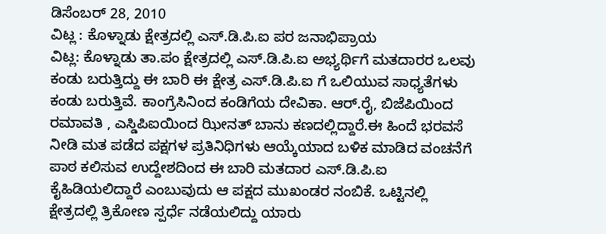ಡಿಸೆಂಬರ್ 28, 2010
ವಿಟ್ಲ : ಕೊಳ್ನಾಡು ಕ್ಷೇತ್ರದಲ್ಲಿ ಎಸ್.ಡಿ.ಪಿ.ಐ ಪರ ಜನಾಭಿಪ್ರಾಯ
ವಿಟ್ಲ: ಕೊಳ್ನಾಡು ತಾ.ಪಂ ಕ್ಷೇತ್ರದಲ್ಲಿ ಎಸ್.ಡಿ.ಪಿ.ಐ ಅಭ್ಯರ್ಥಿಗೆ ಮತದಾರರ ಒಲವು ಕಂಡು ಬರುತ್ತಿದ್ದು ಈ ಬಾರಿ ಈ ಕ್ಷೇತ್ರ ಎಸ್.ಡಿ.ಪಿ.ಐ ಗೆ ಒಲಿಯುವ ಸಾಧ್ಯತೆಗಳು ಕಂಡು ಬರುತ್ತಿವೆ. ಕಾಂಗ್ರೆಸಿನಿಂದ ಕಂಡಿಗೆಯ ದೇವಿಕಾ. ಆರ್.ರೈ, ಬಿಜೆಪಿಯಿಂದ ರಮಾವತಿ , ಎಸ್ಡಿಪಿಐಯಿಂದ ಝೀನತ್ ಬಾನು ಕಣದಲ್ಲಿದ್ದಾರೆ.ಈ ಹಿಂದೆ ಭರವಸೆ ನೀಡಿ ಮತ ಪಡೆದ ಪಕ್ಷಗಳ ಪ್ರತಿನಿಧಿಗಳು ಆಯ್ಕೆಯಾದ ಬಳಿಕ ಮಾಡಿದ ವಂಚನೆಗೆ ಪಾಠ ಕಲಿಸುವ ಉದ್ದೇಶದಿಂದ ಈ ಬಾರಿ ಮತದಾರ ಎಸ್.ಡಿ.ಪಿ.ಐ ಕೈಹಿಡಿಯಲಿದ್ದಾರೆ ಎಂಬುವುದು ಆ ಪಕ್ಷದ ಮುಖಂಡರ ನಂಬಿಕೆ. ಒಟ್ಟಿನಲ್ಲಿ ಕ್ಷೇತ್ರದಲ್ಲಿ ತ್ರಿಕೋಣ ಸ್ಪರ್ಧೆ ನಡೆಯಲಿದ್ದು ಯಾರು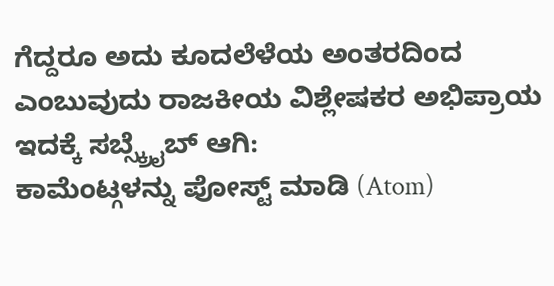ಗೆದ್ದರೂ ಅದು ಕೂದಲೆಳೆಯ ಅಂತರದಿಂದ ಎಂಬುವುದು ರಾಜಕೀಯ ವಿಶ್ಲೇಷಕರ ಅಭಿಪ್ರಾಯ
ಇದಕ್ಕೆ ಸಬ್ಸ್ಕ್ರೈಬ್ ಆಗಿ:
ಕಾಮೆಂಟ್ಗಳನ್ನು ಪೋಸ್ಟ್ ಮಾಡಿ (Atom)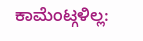ಕಾಮೆಂಟ್ಗಳಿಲ್ಲ: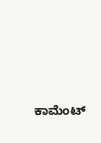ಕಾಮೆಂಟ್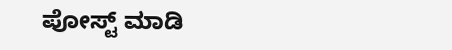ಪೋಸ್ಟ್ ಮಾಡಿ